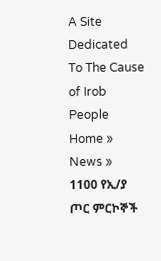A Site Dedicated To The Cause of Irob People
Home » News » 1100 የኢ/ያ ጦር ምርኮኞች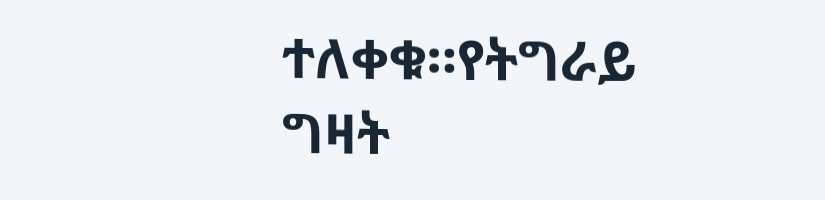ተለቀቁ።የትግራይ ግዛት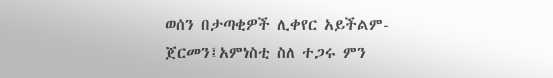ወሰን በታጣቂዎች ሊቀየር አይችልም-ጀርመን፤አምነስቲ ስለ ተጋሩ ምን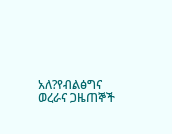አለ?የብልፅግና ወረራና ጋዜጠኞች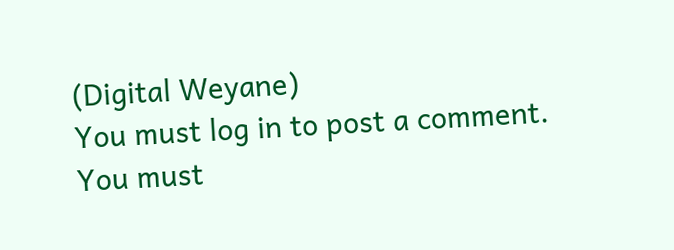(Digital Weyane)
You must log in to post a comment.
You must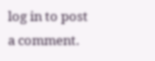log in to post a comment.